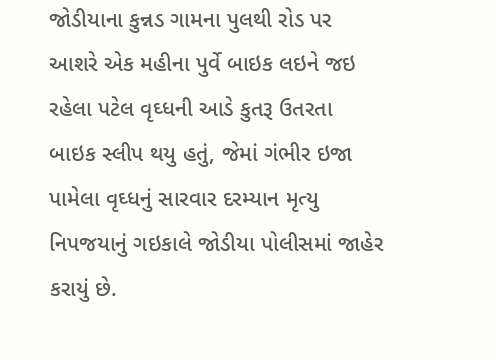જોડીયાના કુન્નડ ગામના પુલથી રોડ પર આશરે એક મહીના પુર્વે બાઇક લઇને જઇ રહેલા પટેલ વૃઘ્ધની આડે કુતરૂ ઉતરતા બાઇક સ્લીપ થયુ હતું, જેમાં ગંભીર ઇજા પામેલા વૃઘ્ધનું સારવાર દરમ્યાન મૃત્યુ નિપજયાનું ગઇકાલે જોડીયા પોલીસમાં જાહેર કરાયું છે.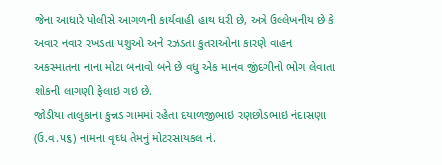જેના આધારે પોલીસે આગળની કાર્યવાહી હાથ ધરી છે, અત્રે ઉલ્લેખનીય છે કે અવાર નવાર રખડતા પશુઓ અને રઝડતા કુતરાઓના કારણે વાહન અકસ્માતના નાના મોટા બનાવો બને છે વધુ એક માનવ જીંદગીનો ભોગ લેવાતા શોકની લાગણી ફેલાઇ ગઇ છે.
જોડીયા તાલુકાના કુન્નડ ગામમાં રહેતા દયાળજીભાઇ રણછોડભાઇ નંદાસણા (ઉ.વ.૫૬) નામના વૃઘ્ધ તેમનું મોટરસાયકલ નં.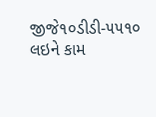જીજે૧૦ડીડી-૫૫૧૦ લઇને કામ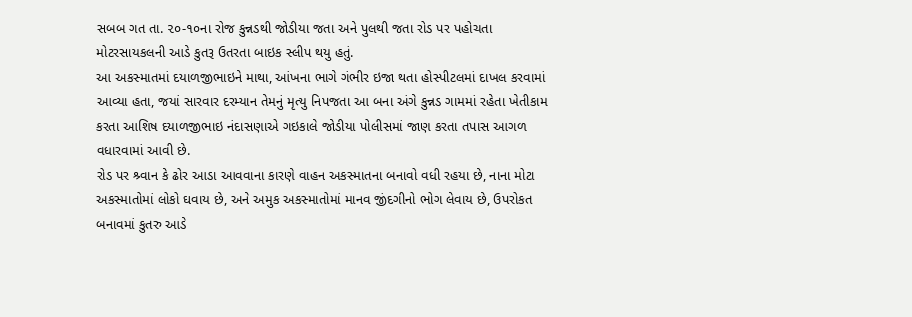સબબ ગત તા. ૨૦-૧૦ના રોજ કુન્નડથી જોડીયા જતા અને પુલથી જતા રોડ પર પહોચતા મોટરસાયકલની આડે કુતરૂ ઉતરતા બાઇક સ્લીપ થયુ હતું.
આ અકસ્માતમાં દયાળજીભાઇને માથા, આંખના ભાગે ગંભીર ઇજા થતા હોસ્પીટલમાં દાખલ કરવામાં આવ્યા હતા, જયાં સારવાર દરમ્યાન તેમનું મૃત્યુ નિપજતા આ બના અંગે કુન્નડ ગામમાં રહેતા ખેતીકામ કરતા આશિષ દયાળજીભાઇ નંદાસણાએ ગઇકાલે જોડીયા પોલીસમાં જાણ કરતા તપાસ આગળ વધારવામાં આવી છે.
રોડ પર શ્ર્વાન કે ઢોર આડા આવવાના કારણે વાહન અકસ્માતના બનાવો વધી રહયા છે, નાના મોટા અકસ્માતોમાં લોકો ઘવાય છે, અને અમુક અકસ્માતોમાં માનવ જીંદગીનો ભોગ લેવાય છે, ઉપરોકત બનાવમાં કુતરુ આડે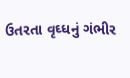ઉતરતા વૃઘ્ધનું ગંભીર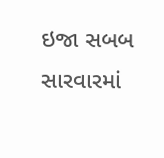ઇજા સબબ સારવારમાં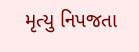મૃત્યુ નિપજતા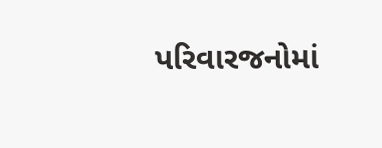પરિવારજનોમાં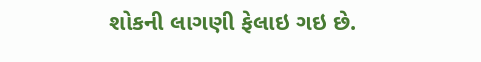શોકની લાગણી ફેલાઇ ગઇ છે.